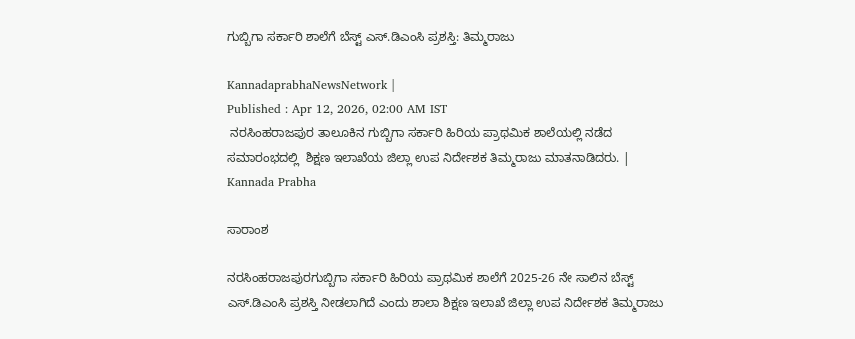ಗುಬ್ಬಿಗಾ ಸರ್ಕಾರಿ ಶಾಲೆಗೆ ಬೆಸ್ಟ್ ಎಸ್.ಡಿಎಂಸಿ ಪ್ರಶಸ್ತಿ: ತಿಮ್ಮರಾಜು

KannadaprabhaNewsNetwork |
Published : Apr 12, 2026, 02:00 AM IST
 ನರಸಿಂಹರಾಜಪುರ ತಾಲೂಕಿನ ಗುಬ್ಬಿಗಾ ಸರ್ಕಾರಿ ಹಿರಿಯ ಪ್ರಾಥಮಿಕ ಶಾಲೆಯಲ್ಲಿ ನಡೆದ ಸಮಾರಂಭದಲ್ಲಿ  ಶಿಕ್ಷಣ ಇಲಾಖೆಯ ಜಿಲ್ಲಾ ಉಪ ನಿರ್ದೇಶಕ ತಿಮ್ಮರಾಜು ಮಾತನಾಡಿದರು. | Kannada Prabha

ಸಾರಾಂಶ

ನರಸಿಂಹರಾಜಪುರಗುಬ್ಬಿಗಾ ಸರ್ಕಾರಿ ಹಿರಿಯ ಪ್ರಾಥಮಿಕ ಶಾಲೆಗೆ 2025-26 ನೇ ಸಾಲಿನ ಬೆಸ್ಟ್ ಎಸ್.ಡಿಎಂಸಿ ಪ್ರಶಸ್ತಿ ನೀಡಲಾಗಿದೆ ಎಂದು ಶಾಲಾ ಶಿಕ್ಷಣ ಇಲಾಖೆ ಜಿಲ್ಲಾ ಉಪ ನಿರ್ದೇಶಕ ತಿಮ್ಮರಾಜು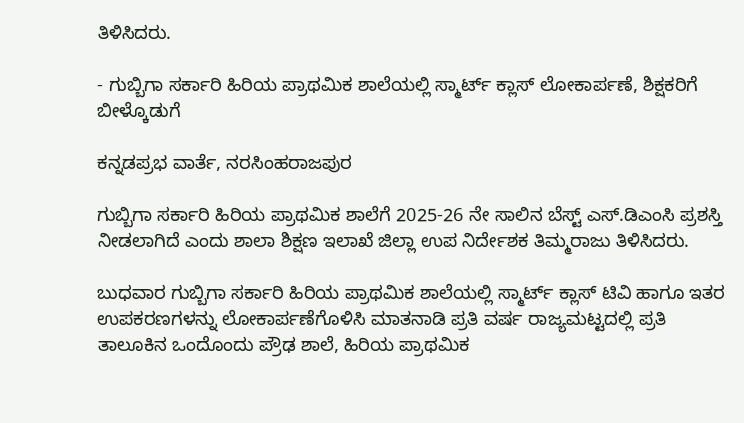ತಿಳಿಸಿದರು.

- ಗುಬ್ಬಿಗಾ ಸರ್ಕಾರಿ ಹಿರಿಯ ಪ್ರಾಥಮಿಕ ಶಾಲೆಯಲ್ಲಿ ಸ್ಮಾರ್ಟ್ ಕ್ಲಾಸ್ ಲೋಕಾರ್ಪಣೆ, ಶಿಕ್ಷಕರಿಗೆ ಬೀಳ್ಕೊಡುಗೆ

ಕನ್ನಡಪ್ರಭ ವಾರ್ತೆ, ನರಸಿಂಹರಾಜಪುರ

ಗುಬ್ಬಿಗಾ ಸರ್ಕಾರಿ ಹಿರಿಯ ಪ್ರಾಥಮಿಕ ಶಾಲೆಗೆ 2025-26 ನೇ ಸಾಲಿನ ಬೆಸ್ಟ್ ಎಸ್.ಡಿಎಂಸಿ ಪ್ರಶಸ್ತಿ ನೀಡಲಾಗಿದೆ ಎಂದು ಶಾಲಾ ಶಿಕ್ಷಣ ಇಲಾಖೆ ಜಿಲ್ಲಾ ಉಪ ನಿರ್ದೇಶಕ ತಿಮ್ಮರಾಜು ತಿಳಿಸಿದರು.

ಬುಧವಾರ ಗುಬ್ಬಿಗಾ ಸರ್ಕಾರಿ ಹಿರಿಯ ಪ್ರಾಥಮಿಕ ಶಾಲೆಯಲ್ಲಿ ಸ್ಮಾರ್ಟ್ ಕ್ಲಾಸ್ ಟಿವಿ ಹಾಗೂ ಇತರ ಉಪಕರಣಗಳನ್ನು ಲೋಕಾರ್ಪಣೆಗೊಳಿಸಿ ಮಾತನಾಡಿ ಪ್ರತಿ ವರ್ಷ ರಾಜ್ಯಮಟ್ಟದಲ್ಲಿ ಪ್ರತಿ ತಾಲೂಕಿನ ಒಂದೊಂದು ಪ್ರೌಢ ಶಾಲೆ, ಹಿರಿಯ ಪ್ರಾಥಮಿಕ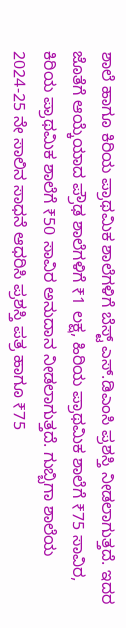ಶಾಲೆ ಹಾಗೂ ಕಿರಿಯ ಪ್ರಾಥಮಿಕ ಶಾಲೆಗಳಿಗೆ ಬೆಸ್ಟ್ ಎಸ್.ಡಿಎಂಸಿ ಪ್ರಶಸ್ತಿ ನೀಡಲಾಗುತ್ತದೆ. ಇದರ ಜೊತೆಗೆ ಆಯ್ಕೆಯಾದ ಪ್ರೌಢ ಶಾಲೆಗಳಿಗೆ ₹1 ಲಕ್ಷ, ಹಿರಿಯ ಪ್ರಾಥಮಿಕ ಶಾಲೆಗೆ ₹75 ಸಾವಿರ, ಕಿರಿಯ ಪ್ರಾಥಮಿಕ ಶಾಲೆಗೆ ₹50 ಸಾವಿರ ಅನುದಾನ ನೀಡಲಾಗುತ್ತದೆ. ಗುಬ್ಬಿಗಾ ಶಾಲೆಯ 2024-25 ನೇ ಸಾಲಿನ ಸಾಧನೆ ಆಧರಿಸಿ ಪ್ರಶಸ್ತಿ ಪತ್ರ ಹಾಗೂ ₹75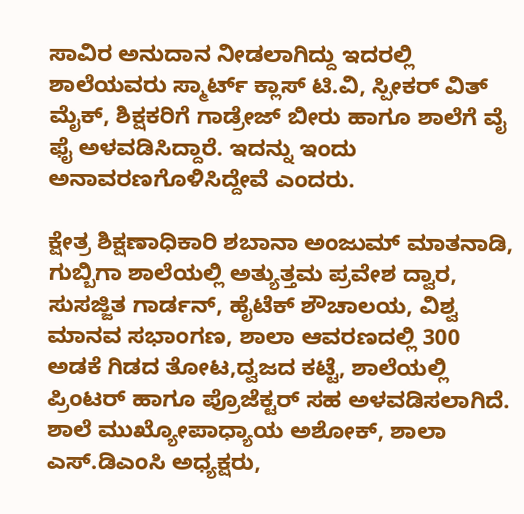ಸಾವಿರ ಅನುದಾನ ನೀಡಲಾಗಿದ್ದು ಇದರಲ್ಲಿ ಶಾಲೆಯವರು ಸ್ಮಾರ್ಟ್ ಕ್ಲಾಸ್ ಟಿ.ವಿ, ಸ್ಪೀಕರ್ ವಿತ್ ಮೈಕ್, ಶಿಕ್ಷಕರಿಗೆ ಗಾಡ್ರೇಜ್ ಬೀರು ಹಾಗೂ ಶಾಲೆಗೆ ವೈ ಫೈ ಅಳವಡಿಸಿದ್ದಾರೆ. ಇದನ್ನು ಇಂದು ಅನಾವರಣಗೊಳಿಸಿದ್ದೇವೆ ಎಂದರು.

ಕ್ಷೇತ್ರ ಶಿಕ್ಷಣಾಧಿಕಾರಿ ಶಬಾನಾ ಅಂಜುಮ್ ಮಾತನಾಡಿ, ಗುಬ್ಬಿಗಾ ಶಾಲೆಯಲ್ಲಿ ಅತ್ಯುತ್ತಮ ಪ್ರವೇಶ ದ್ವಾರ, ಸುಸಜ್ಜಿತ ಗಾರ್ಡನ್, ಹೈಟೆಕ್ ಶೌಚಾಲಯ, ವಿಶ್ವ ಮಾನವ ಸಭಾಂಗಣ, ಶಾಲಾ ಆವರಣದಲ್ಲಿ 300 ಅಡಕೆ ಗಿಡದ ತೋಟ,ದ್ವಜದ ಕಟ್ಟೆ, ಶಾಲೆಯಲ್ಲಿ ಪ್ರಿಂಟರ್ ಹಾಗೂ ಪ್ರೊಜೆಕ್ಟರ್ ಸಹ ಅಳವಡಿಸಲಾಗಿದೆ. ಶಾಲೆ ಮುಖ್ಯೋಪಾಧ್ಯಾಯ ಅಶೋಕ್, ಶಾಲಾ ಎಸ್.ಡಿಎಂಸಿ ಅಧ್ಯಕ್ಷರು,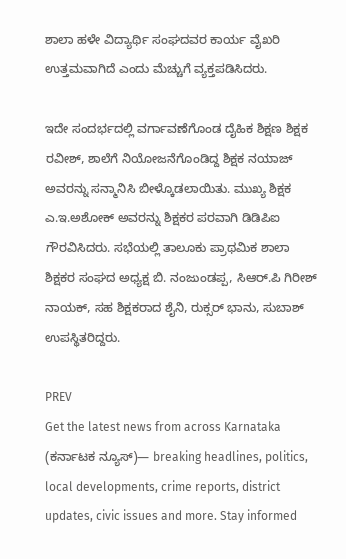ಶಾಲಾ ಹಳೇ ವಿದ್ಯಾರ್ಥಿ ಸಂಘದವರ ಕಾರ್ಯ ವೈಖರಿ ಉತ್ತಮವಾಗಿದೆ ಎಂದು ಮೆಚ್ಚುಗೆ ವ್ಯಕ್ತಪಡಿಸಿದರು.

ಇದೇ ಸಂದರ್ಭದಲ್ಲಿ ವರ್ಗಾವಣೆಗೊಂಡ ದೈಹಿಕ ಶಿಕ್ಷಣ ಶಿಕ್ಷಕ ರವೀಶ್, ಶಾಲೆಗೆ ನಿಯೋಜನೆಗೊಂಡಿದ್ದ ಶಿಕ್ಷಕ ನಯಾಜ್ ಅವರನ್ನು ಸನ್ಮಾನಿಸಿ ಬೀಳ್ಕೊಡಲಾಯಿತು. ಮುಖ್ಯ ಶಿಕ್ಷಕ ಎ.ಇ.ಅಶೋಕ್ ಅವರನ್ನು ಶಿಕ್ಷಕರ ಪರವಾಗಿ ಡಿಡಿಪಿಐ ಗೌರವಿಸಿದರು. ಸಭೆಯಲ್ಲಿ ತಾಲೂಕು ಪ್ರಾಥಮಿಕ ಶಾಲಾ ಶಿಕ್ಷಕರ ಸಂಘದ ಅಧ್ಯಕ್ಷ ಬಿ. ನಂಜುಂಡಪ್ಪ, ಸಿಆರ್.ಪಿ ಗಿರೀಶ್ ನಾಯಕ್, ಸಹ ಶಿಕ್ಷಕರಾದ ಶೈನಿ, ರುಕ್ಸರ್ ಭಾನು, ಸುಬಾಶ್ ಉಪಸ್ಥಿತರಿದ್ದರು.

PREV
Get the latest news from across Karnataka (ಕರ್ನಾಟಕ ನ್ಯೂಸ್)— breaking headlines, politics, local developments, crime reports, district updates, civic issues and more. Stay informed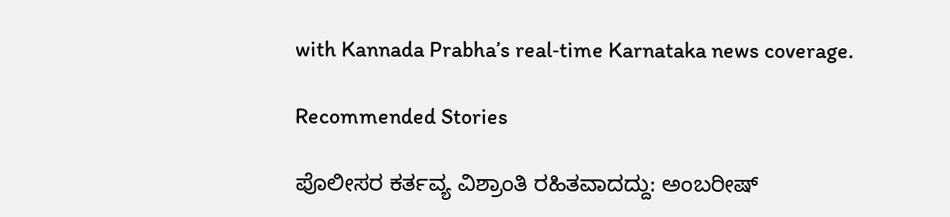with Kannada Prabha’s real‑time Karnataka news coverage.

Recommended Stories

ಪೊಲೀಸರ ಕರ್ತವ್ಯ ವಿಶ್ರಾಂತಿ ರಹಿತವಾದದ್ದು: ಅಂಬರೀಷ್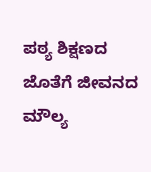ಪಠ್ಯ ಶಿಕ್ಷಣದ ಜೊತೆಗೆ ಜೀವನದ ಮೌಲ್ಯ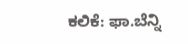ಕಲಿಕೆ: ಫಾ.ಬೆನ್ನಿ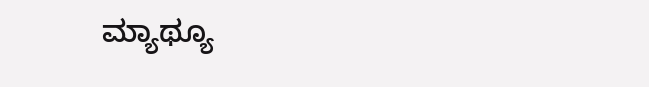ಮ್ಯಾಥ್ಯೂ